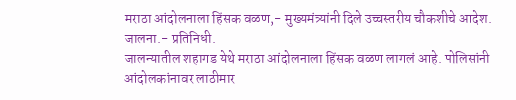मराठा आंदोलनाला हिंसक वळण,- मुख्यमंत्र्यांनी दिले उच्चस्तरीय चौकशीचे आदेश.
जालना.- प्रतिनिधी.
जालन्यातील शहागड येथे मराठा आंदोलनाला हिंसक वळण लागलं आहे. पोलिसांनी आंदोलकांनावर लाठीमार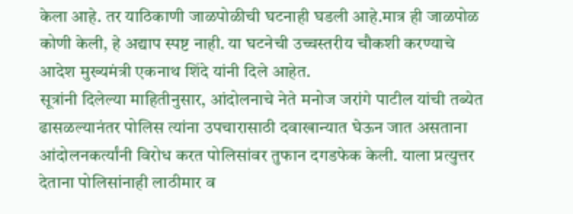केला आहे. तर याठिकाणी जाळपोळीची घटनाही घडली आहे.मात्र ही जाळपोळ कोणी केली, हे अद्याप स्पष्ट नाही. या घटनेची उच्चस्तरीय चौकशी करण्याचे आदेश मुख्यमंत्री एकनाथ शिंदे यांनी दिले आहेत.
सूत्रांनी दिलेल्या माहितीनुसार, आंदोलनाचे नेते मनोज जरांगे पाटील यांची तब्येत ढासळल्यानंतर पोलिस त्यांना उपचारासाठी दवाखान्यात घेऊन जात असताना आंदोलनकर्त्यांनी विरोध करत पोलिसांवर तुफान दगडफेक केली. याला प्रत्युत्तर देताना पोलिसांनाही लाठीमार व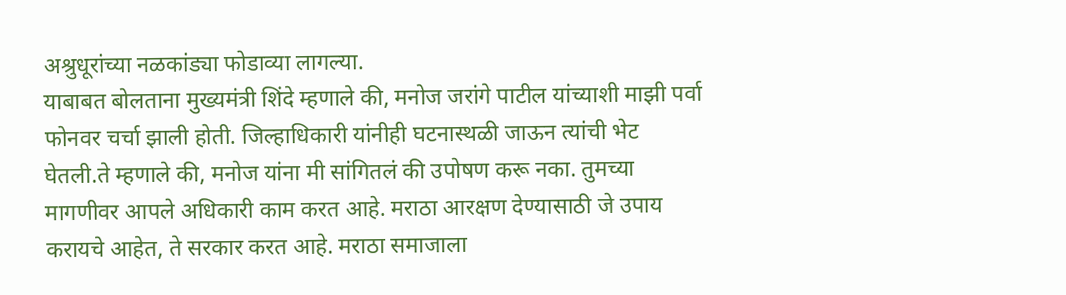अश्रुधूरांच्या नळकांड्या फोडाव्या लागल्या.
याबाबत बोलताना मुख्यमंत्री शिंदे म्हणाले की, मनोज जरांगे पाटील यांच्याशी माझी पर्वा फोनवर चर्चा झाली होती. जिल्हाधिकारी यांनीही घटनास्थळी जाऊन त्यांची भेट घेतली.ते म्हणाले की, मनोज यांना मी सांगितलं की उपोषण करू नका. तुमच्या मागणीवर आपले अधिकारी काम करत आहे. मराठा आरक्षण देण्यासाठी जे उपाय करायचे आहेत, ते सरकार करत आहे. मराठा समाजाला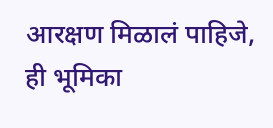आरक्षण मिळालं पाहिजे, ही भूमिका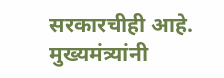सरकारचीही आहे. मुख्यमंत्र्यांनी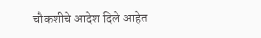चौकशीचे आदेश दिले आहेत